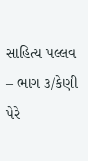સાહિત્ય પલ્લવ – ભાગ ૩/કેણી પેરે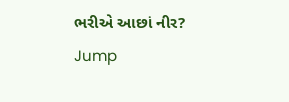ભરીએ આછાં નીર?
Jump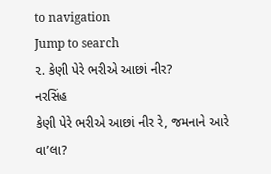to navigation
Jump to search
૨. કેણી પેરે ભરીએ આછાં નીર?
નરસિંહ
કેણી પેરે ભરીએ આછાં નીર રે, જમનાને આરે વા’લા?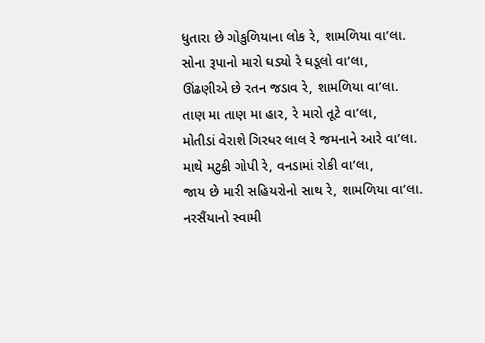ધુતારા છે ગોકુળિયાના લોક રે, શામળિયા વા’લા.
સોના રૂપાનો મારો ઘડ્યો રે ઘડૂલો વા’લા,
ઊંઢણીએ છે રતન જડાવ રે, શામળિયા વા’લા.
તાણ મા તાણ મા હાર, રે મારો તૂટે વા’લા,
મોતીડાં વેરાશે ગિરધર લાલ રે જમનાને આરે વા’લા.
માથે મટુકી ગોપી રે, વનડામાં રોકી વા’લા,
જાય છે મારી સહિયરોનો સાથ રે, શામળિયા વા’લા.
નરસૈંયાનો સ્વામી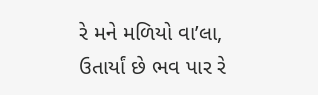રે મને મળિયો વા’લા,
ઉતાર્યાં છે ભવ પાર રે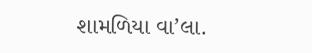શામળિયા વા’લા.